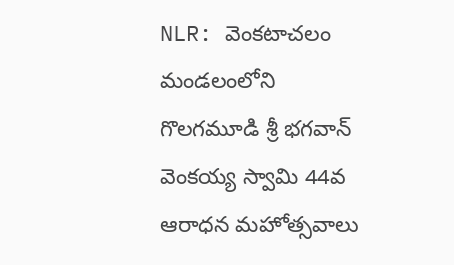NLR: వెంకటాచలం మండలంలోని గొలగమూడి శ్రీ భగవాన్ వెంకయ్య స్వామి 44వ ఆరాధన మహోత్సవాలు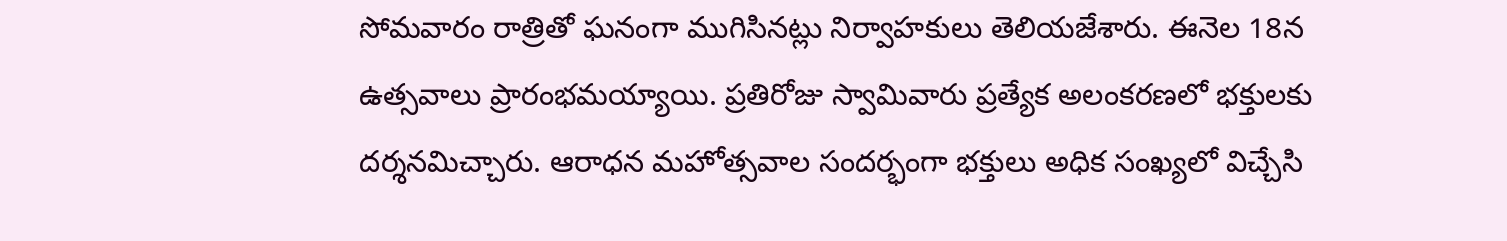సోమవారం రాత్రితో ఘనంగా ముగిసినట్లు నిర్వాహకులు తెలియజేశారు. ఈనెల 18న ఉత్సవాలు ప్రారంభమయ్యాయి. ప్రతిరోజు స్వామివారు ప్రత్యేక అలంకరణలో భక్తులకు దర్శనమిచ్చారు. ఆరాధన మహోత్సవాల సందర్భంగా భక్తులు అధిక సంఖ్యలో విచ్చేసి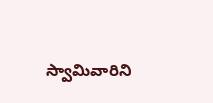స్వామివారిని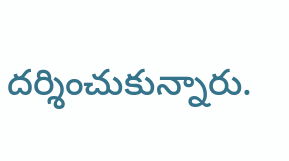దర్శించుకున్నారు.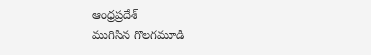ఆంధ్రప్రదేశ్
ముగిసిన గొలగమూడి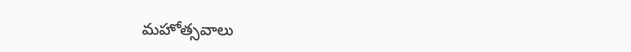మహోత్సవాలు